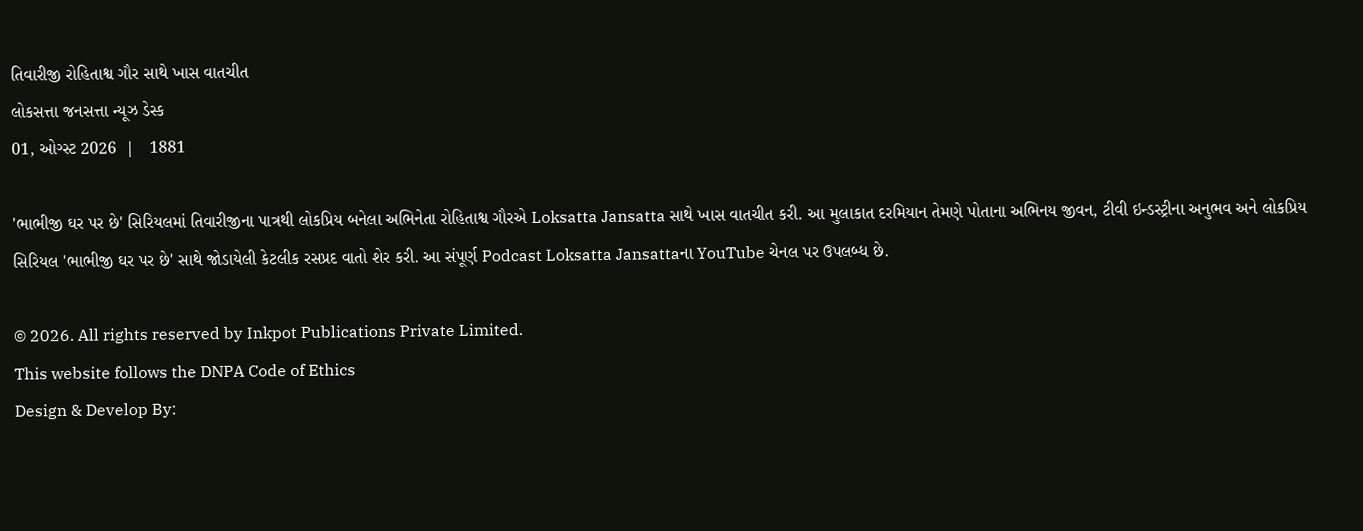તિવારીજી રોહિતાશ્વ ગૌર સાથે ખાસ વાતચીત
લોકસત્તા જનસત્તા ન્યૂઝ ડેસ્ક
01, ઓગ્સ્ટ 2026  |   1881

'ભાભીજી ઘર પર છે' સિરિયલમાં તિવારીજીના પાત્રથી લોકપ્રિય બનેલા અભિનેતા રોહિતાશ્વ ગૌરએ Loksatta Jansatta સાથે ખાસ વાતચીત કરી. આ મુલાકાત દરમિયાન તેમણે પોતાના અભિનય જીવન, ટીવી ઇન્ડસ્ટ્રીના અનુભવ અને લોકપ્રિય સિરિયલ 'ભાભીજી ઘર પર છે' સાથે જોડાયેલી કેટલીક રસપ્રદ વાતો શેર કરી. આ સંપૂર્ણ Podcast Loksatta Jansattaના YouTube ચેનલ પર ઉપલબ્ધ છે.

© 2026. All rights reserved by Inkpot Publications Private Limited.
This website follows the DNPA Code of Ethics
Design & Develop By: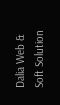Dalia Web & Soft Solution